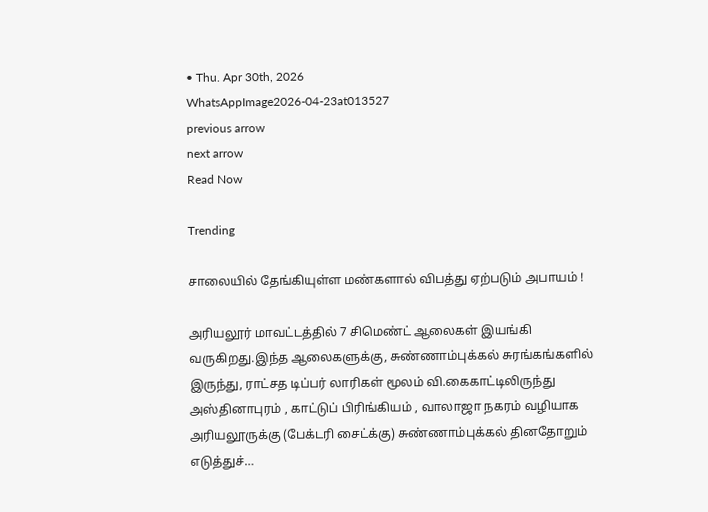• Thu. Apr 30th, 2026
WhatsAppImage2026-04-23at013527
previous arrow
next arrow
Read Now

Trending

சாலையில் தேங்கியுள்ள மண்களால் விபத்து ஏற்படும் அபாயம் !

அரியலூர் மாவட்டத்தில் 7 சிமெண்ட் ஆலைகள் இயங்கி வருகிறது.இந்த ஆலைகளுக்கு, சுண்ணாம்புக்கல் சுரங்கங்களில் இருந்து, ராட்சத டிப்பர் லாரிகள் மூலம் வி.கைகாட்டிலிருந்து அஸ்தினாபுரம் , காட்டுப் பிரிங்கியம் , வாலாஜா நகரம் வழியாக அரியலூருக்கு (பேக்டரி சைட்க்கு) சுண்ணாம்புக்கல் தினதோறும் எடுத்துச்…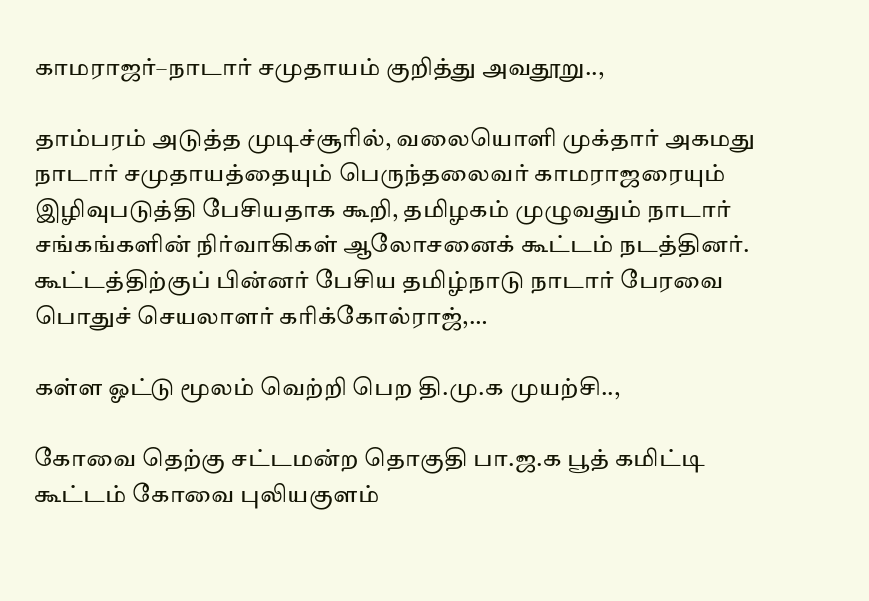காமராஜர்–நாடார் சமுதாயம் குறித்து அவதூறு..,

தாம்பரம் அடுத்த முடிச்சூரில், வலையொளி முக்தார் அகமது நாடார் சமுதாயத்தையும் பெருந்தலைவர் காமராஜரையும் இழிவுபடுத்தி பேசியதாக கூறி, தமிழகம் முழுவதும் நாடார் சங்கங்களின் நிர்வாகிகள் ஆலோசனைக் கூட்டம் நடத்தினர். கூட்டத்திற்குப் பின்னர் பேசிய தமிழ்நாடு நாடார் பேரவை பொதுச் செயலாளர் கரிக்கோல்ராஜ்,…

கள்ள ஓட்டு மூலம் வெற்றி பெற தி.மு.க முயற்சி..,

கோவை தெற்கு சட்டமன்ற தொகுதி பா.ஜ.க பூத் கமிட்டி கூட்டம் கோவை புலியகுளம்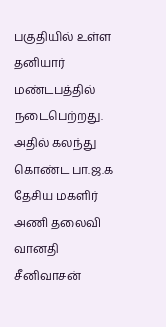பகுதியில் உள்ள தனியார் மண்டபத்தில் நடைபெற்றது. அதில் கலந்து கொண்ட பா.ஜ.க தேசிய மகளிர் அணி தலைவி வானதி சீனிவாசன்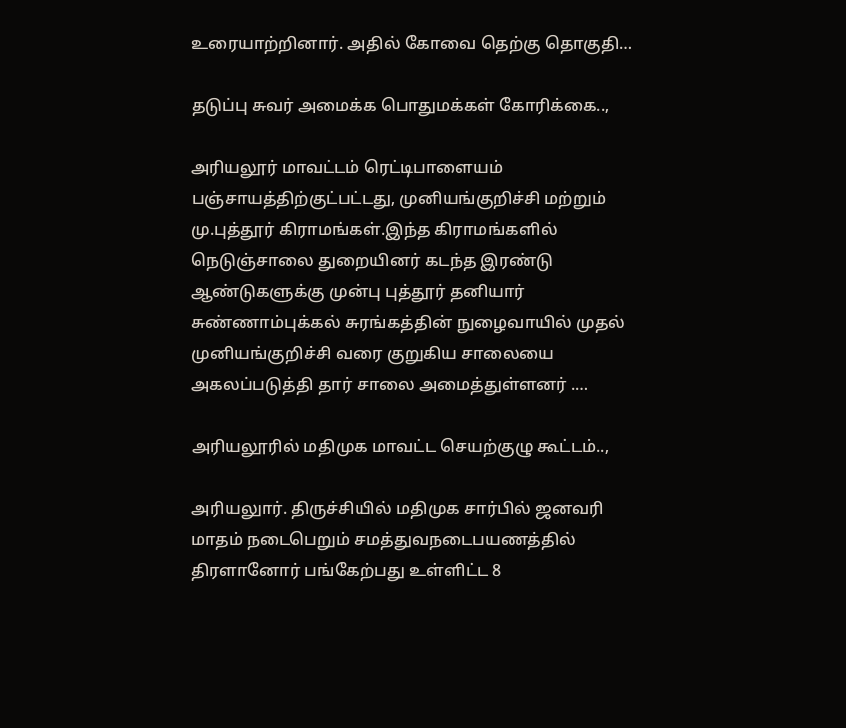உரையாற்றினார். அதில் கோவை தெற்கு தொகுதி…

தடுப்பு சுவர் அமைக்க பொதுமக்கள் கோரிக்கை..,

அரியலூர் மாவட்டம் ரெட்டிபாளையம் பஞ்சாயத்திற்குட்பட்டது, முனியங்குறிச்சி மற்றும் மு.புத்தூர் கிராமங்கள்.இந்த கிராமங்களில் நெடுஞ்சாலை துறையினர் கடந்த இரண்டு ஆண்டுகளுக்கு முன்பு புத்தூர் தனியார் சுண்ணாம்புக்கல் சுரங்கத்தின் நுழைவாயில் முதல் முனியங்குறிச்சி வரை குறுகிய சாலையை அகலப்படுத்தி தார் சாலை அமைத்துள்ளனர் .…

அரியலூரில் மதிமுக மாவட்ட செயற்குழு கூட்டம்..,

அரியலுார். திருச்சியில் மதிமுக சார்பில் ஜனவரி மாதம் நடைபெறும் சமத்துவநடைபயணத்தில் திரளானோர் பங்கேற்பது உள்ளிட்ட 8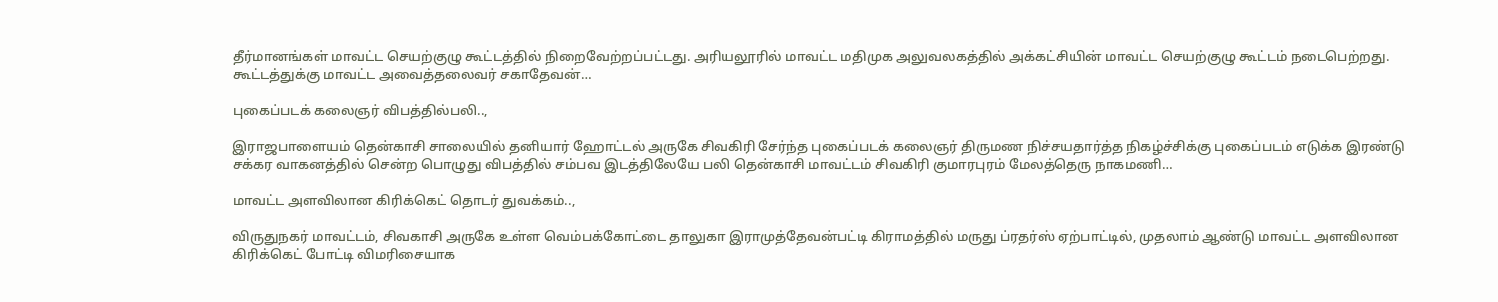தீர்மானங்கள் மாவட்ட செயற்குழு கூட்டத்தில் நிறைவேற்றப்பட்டது. அரியலூரில் மாவட்ட மதிமுக அலுவலகத்தில் அக்கட்சியின் மாவட்ட செயற்குழு கூட்டம் நடைபெற்றது. கூட்டத்துக்கு மாவட்ட அவைத்தலைவர் சகாதேவன்…

புகைப்படக் கலைஞர் விபத்தில்பலி..,

இராஜபாளையம் தென்காசி சாலையில் தனியார் ஹோட்டல் அருகே சிவகிரி சேர்ந்த புகைப்படக் கலைஞர் திருமண நிச்சயதார்த்த நிகழ்ச்சிக்கு புகைப்படம் எடுக்க இரண்டு சக்கர வாகனத்தில் சென்ற பொழுது விபத்தில் சம்பவ இடத்திலேயே பலி தென்காசி மாவட்டம் சிவகிரி குமாரபுரம் மேலத்தெரு நாகமணி…

மாவட்ட அளவிலான கிரிக்கெட் தொடர் துவக்கம்..,

விருதுநகர் மாவட்டம், சிவகாசி அருகே உள்ள வெம்பக்கோட்டை தாலுகா இராமுத்தேவன்பட்டி கிராமத்தில் மருது ப்ரதர்ஸ் ஏற்பாட்டில், முதலாம் ஆண்டு மாவட்ட அளவிலான கிரிக்கெட் போட்டி விமரிசையாக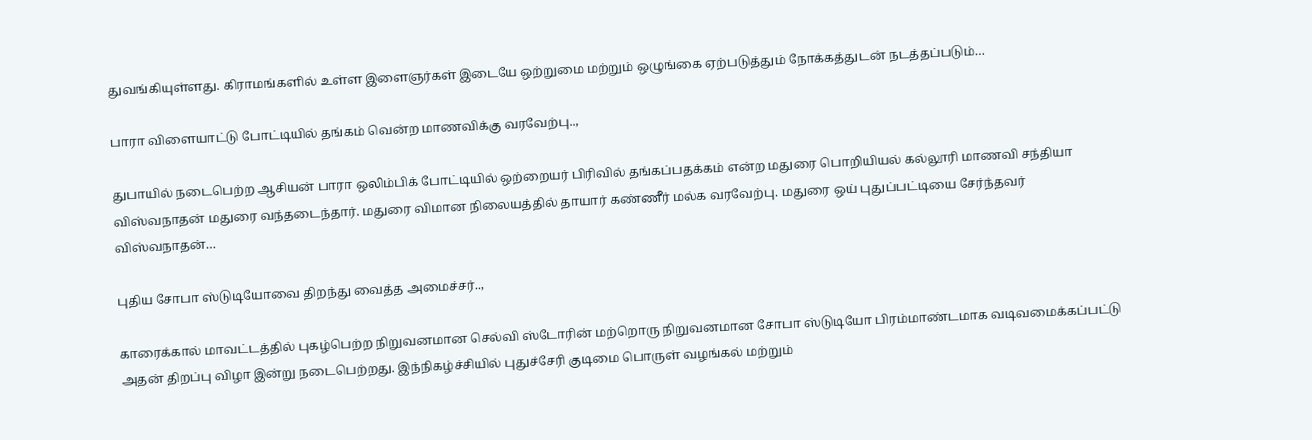துவங்கியுள்ளது. கிராமங்களில் உள்ள இளைஞர்கள் இடையே ஒற்றுமை மற்றும் ஒழுங்கை ஏற்படுத்தும் நோக்கத்துடன் நடத்தப்படும்…

பாரா விளையாட்டு போட்டியில் தங்கம் வென்ற மாணவிக்கு வரவேற்பு..,

துபாயில் நடைபெற்ற ஆசியன் பாரா ஒலிம்பிக் போட்டியில் ஒற்றையர் பிரிவில் தங்கப்பதக்கம் என்ற மதுரை பொறியியல் கல்லூரி மாணவி சந்தியா விஸ்வநாதன் மதுரை வந்தடைந்தார். மதுரை விமான நிலையத்தில் தாயார் கண்ணீர் மல்க வரவேற்பு. மதுரை ஒய் புதுப்பட்டியை சேர்ந்தவர் விஸ்வநாதன்…

புதிய சோபா ஸ்டுடியோவை திறந்து வைத்த அமைச்சர்..,

காரைக்கால் மாவட்டத்தில் புகழ்பெற்ற நிறுவனமான செல்வி ஸ்டோரின் மற்றொரு நிறுவனமான சோபா ஸ்டுடியோ பிரம்மாண்டமாக வடிவமைக்கப்பட்டு அதன் திறப்பு விழா இன்று நடைபெற்றது. இந்நிகழ்ச்சியில் புதுச்சேரி குடிமை பொருள் வழங்கல் மற்றும்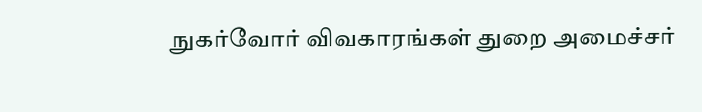நுகர்வோர் விவகாரங்கள் துறை அமைச்சர்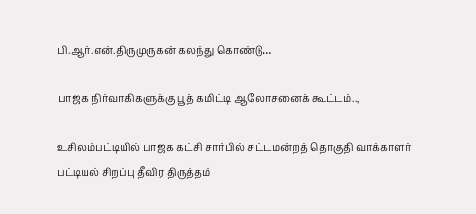பி.ஆர்.என்.திருமுருகன் கலந்து கொண்டு…

பாஜக நிர்வாகிகளுக்கு பூத் கமிட்டி ஆலோசனைக் கூட்டம்..,

உசிலம்பட்டியில் பாஜக கட்சி சார்பில் சட்டமன்றத் தொகுதி வாக்காளர் பட்டியல் சிறப்பு தீவிர திருத்தம்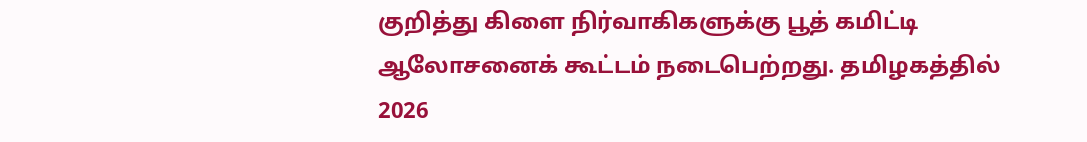குறித்து கிளை நிர்வாகிகளுக்கு பூத் கமிட்டி ஆலோசனைக் கூட்டம் நடைபெற்றது. தமிழகத்தில் 2026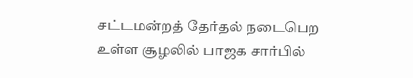சட்டமன்றத் தேர்தல் நடைபெற உள்ள சூழலில் பாஜக சார்பில்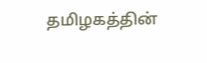தமிழகத்தின்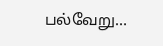பல்வேறு…